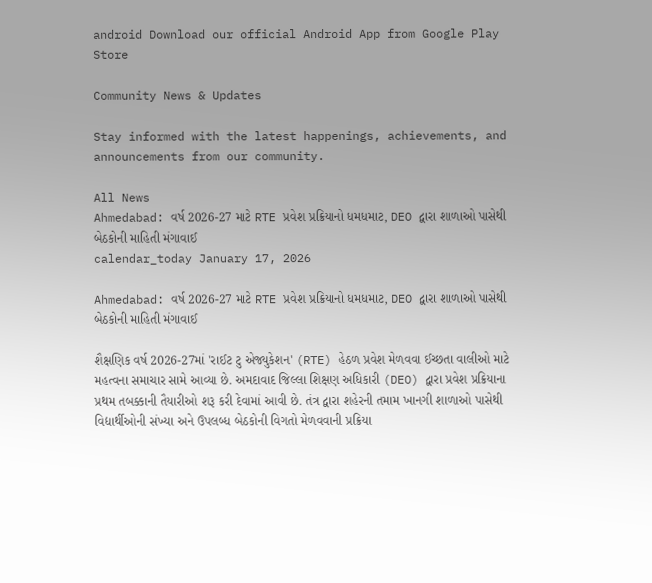android Download our official Android App from Google Play Store

Community News & Updates

Stay informed with the latest happenings, achievements, and announcements from our community.

All News
Ahmedabad: વર્ષ 2026-27 માટે RTE પ્રવેશ પ્રક્રિયાનો ધમધમાટ, DEO દ્વારા શાળાઓ પાસેથી બેઠકોની માહિતી મંગાવાઈ
calendar_today January 17, 2026

Ahmedabad: વર્ષ 2026-27 માટે RTE પ્રવેશ પ્રક્રિયાનો ધમધમાટ, DEO દ્વારા શાળાઓ પાસેથી બેઠકોની માહિતી મંગાવાઈ

શૈક્ષણિક વર્ષ 2026-27માં 'રાઈટ ટુ એજ્યુકેશન' (RTE) હેઠળ પ્રવેશ મેળવવા ઈચ્છતા વાલીઓ માટે મહત્વના સમાચાર સામે આવ્યા છે. અમદાવાદ જિલ્લા શિક્ષણ અધિકારી (DEO) દ્વારા પ્રવેશ પ્રક્રિયાના પ્રથમ તબક્કાની તૈયારીઓ શરૂ કરી દેવામાં આવી છે. તંત્ર દ્વારા શહેરની તમામ ખાનગી શાળાઓ પાસેથી વિદ્યાર્થીઓની સંખ્યા અને ઉપલબ્ધ બેઠકોની વિગતો મેળવવાની પ્રક્રિયા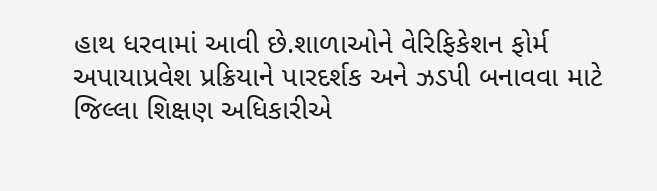હાથ ધરવામાં આવી છે.શાળાઓને વેરિફિકેશન ફોર્મ અપાયાપ્રવેશ પ્રક્રિયાને પારદર્શક અને ઝડપી બનાવવા માટે જિલ્લા શિક્ષણ અધિકારીએ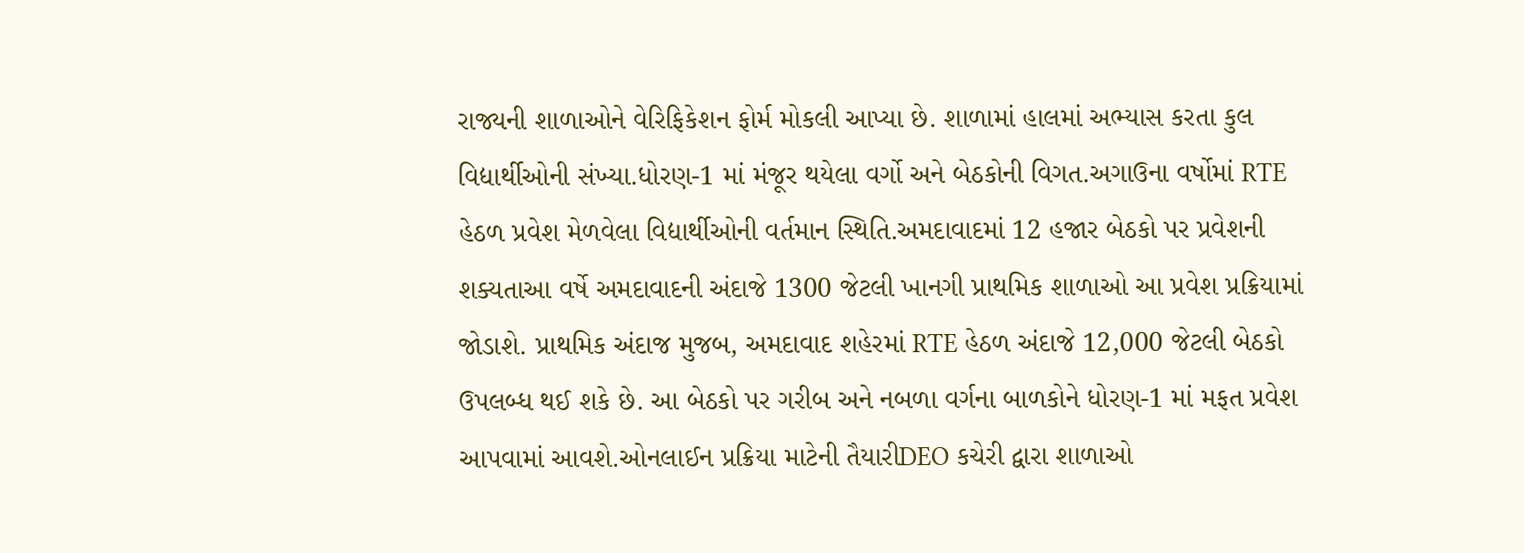રાજ્યની શાળાઓને વેરિફિકેશન ફોર્મ મોકલી આપ્યા છે. શાળામાં હાલમાં અભ્યાસ કરતા કુલ વિદ્યાર્થીઓની સંખ્યા.ધોરણ-1 માં મંજૂર થયેલા વર્ગો અને બેઠકોની વિગત.અગાઉના વર્ષોમાં RTE હેઠળ પ્રવેશ મેળવેલા વિદ્યાર્થીઓની વર્તમાન સ્થિતિ.અમદાવાદમાં 12 હજાર બેઠકો પર પ્રવેશની શક્યતાઆ વર્ષે અમદાવાદની અંદાજે 1300 જેટલી ખાનગી પ્રાથમિક શાળાઓ આ પ્રવેશ પ્રક્રિયામાં જોડાશે. પ્રાથમિક અંદાજ મુજબ, અમદાવાદ શહેરમાં RTE હેઠળ અંદાજે 12,000 જેટલી બેઠકો ઉપલબ્ધ થઈ શકે છે. આ બેઠકો પર ગરીબ અને નબળા વર્ગના બાળકોને ધોરણ-1 માં મફત પ્રવેશ આપવામાં આવશે.ઓનલાઈન પ્રક્રિયા માટેની તૈયારીDEO કચેરી દ્વારા શાળાઓ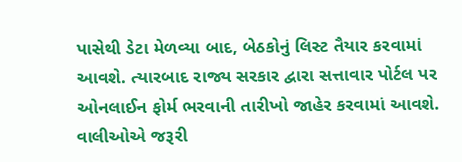પાસેથી ડેટા મેળવ્યા બાદ, બેઠકોનું લિસ્ટ તૈયાર કરવામાં આવશે. ત્યારબાદ રાજ્ય સરકાર દ્વારા સત્તાવાર પોર્ટલ પર ઓનલાઈન ફોર્મ ભરવાની તારીખો જાહેર કરવામાં આવશે. વાલીઓએ જરૂરી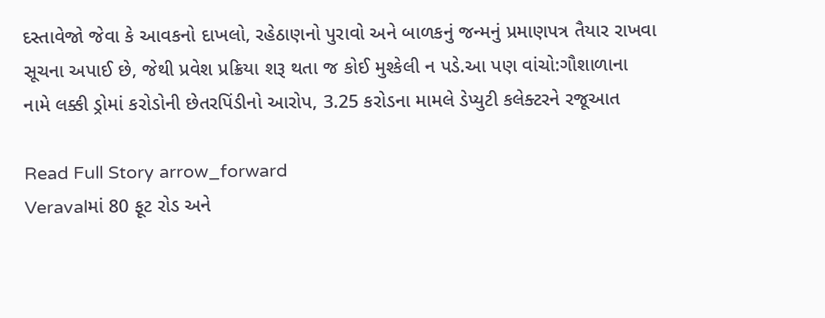દસ્તાવેજો જેવા કે આવકનો દાખલો, રહેઠાણનો પુરાવો અને બાળકનું જન્મનું પ્રમાણપત્ર તૈયાર રાખવા સૂચના અપાઈ છે, જેથી પ્રવેશ પ્રક્રિયા શરૂ થતા જ કોઈ મુશ્કેલી ન પડે.આ પણ વાંચો:ગૌશાળાના નામે લક્કી ડ્રોમાં કરોડોની છેતરપિંડીનો આરોપ, 3.25 કરોડના મામલે ડેપ્યુટી કલેક્ટરને રજૂઆત

Read Full Story arrow_forward
Veravalમાં 80 ફૂટ રોડ અને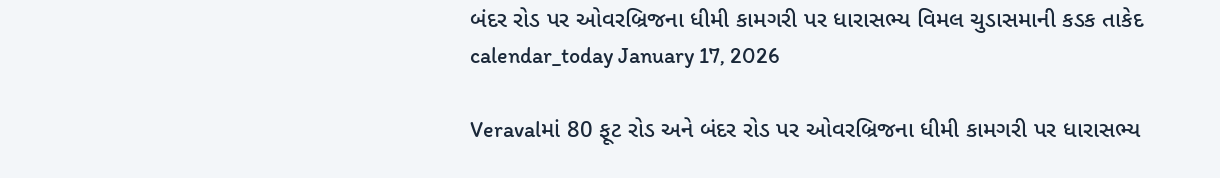બંદર રોડ પર ઓવરબ્રિજના ધીમી કામગરી પર ધારાસભ્ય વિમલ ચુડાસમાની કડક તાકેદ
calendar_today January 17, 2026

Veravalમાં 80 ફૂટ રોડ અને બંદર રોડ પર ઓવરબ્રિજના ધીમી કામગરી પર ધારાસભ્ય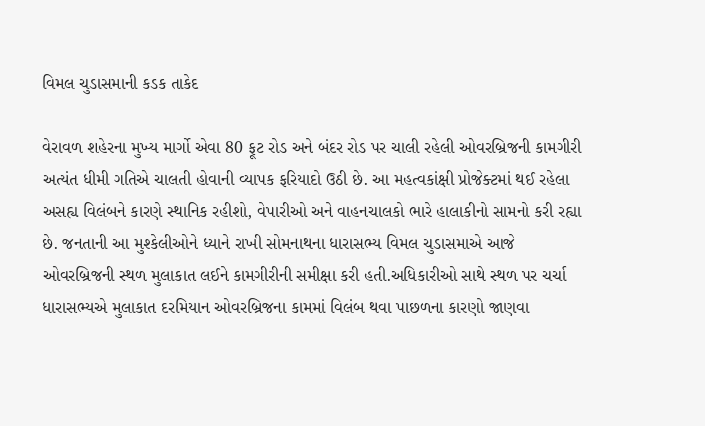વિમલ ચુડાસમાની કડક તાકેદ

વેરાવળ શહેરના મુખ્ય માર્ગો એવા 80 ફૂટ રોડ અને બંદર રોડ પર ચાલી રહેલી ઓવરબ્રિજની કામગીરી અત્યંત ધીમી ગતિએ ચાલતી હોવાની વ્યાપક ફરિયાદો ઉઠી છે. આ મહત્વકાંક્ષી પ્રોજેક્ટમાં થઈ રહેલા અસહ્ય વિલંબને કારણે સ્થાનિક રહીશો, વેપારીઓ અને વાહનચાલકો ભારે હાલાકીનો સામનો કરી રહ્યા છે. જનતાની આ મુશ્કેલીઓને ધ્યાને રાખી સોમનાથના ધારાસભ્ય વિમલ ચુડાસમાએ આજે ઓવરબ્રિજની સ્થળ મુલાકાત લઈને કામગીરીની સમીક્ષા કરી હતી.અધિકારીઓ સાથે સ્થળ પર ચર્ચા ધારાસભ્યએ મુલાકાત દરમિયાન ઓવરબ્રિજના કામમાં વિલંબ થવા પાછળના કારણો જાણવા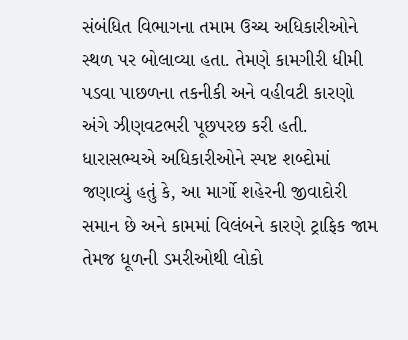સંબંધિત વિભાગના તમામ ઉચ્ચ અધિકારીઓને સ્થળ પર બોલાવ્યા હતા. તેમણે કામગીરી ધીમી પડવા પાછળના તકનીકી અને વહીવટી કારણો અંગે ઝીણવટભરી પૂછપરછ કરી હતી. ધારાસભ્યએ અધિકારીઓને સ્પષ્ટ શબ્દોમાં જણાવ્યું હતું કે, આ માર્ગો શહેરની જીવાદોરી સમાન છે અને કામમાં વિલંબને કારણે ટ્રાફિક જામ તેમજ ધૂળની ડમરીઓથી લોકો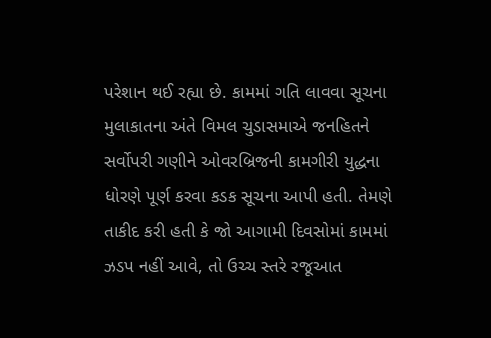પરેશાન થઈ રહ્યા છે. કામમાં ગતિ લાવવા સૂચના મુલાકાતના અંતે વિમલ ચુડાસમાએ જનહિતને સર્વોપરી ગણીને ઓવરબ્રિજની કામગીરી યુદ્ધના ધોરણે પૂર્ણ કરવા કડક સૂચના આપી હતી. તેમણે તાકીદ કરી હતી કે જો આગામી દિવસોમાં કામમાં ઝડપ નહીં આવે, તો ઉચ્ચ સ્તરે રજૂઆત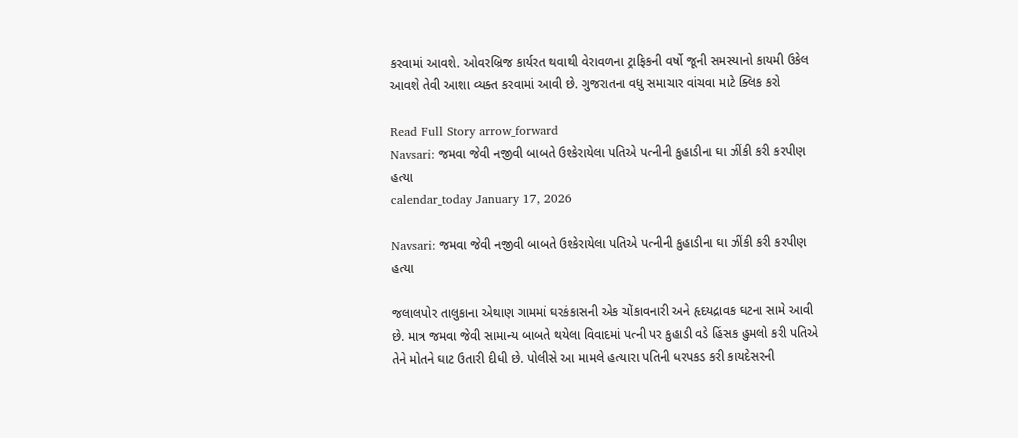કરવામાં આવશે. ઓવરબ્રિજ કાર્યરત થવાથી વેરાવળના ટ્રાફિકની વર્ષો જૂની સમસ્યાનો કાયમી ઉકેલ આવશે તેવી આશા વ્યક્ત કરવામાં આવી છે. ગુજરાતના વધુ સમાચાર વાંચવા માટે ક્લિક કરો

Read Full Story arrow_forward
Navsari: જમવા જેવી નજીવી બાબતે ઉશ્કેરાયેલા પતિએ પત્નીની કુહાડીના ઘા ઝીંકી કરી કરપીણ હત્યા
calendar_today January 17, 2026

Navsari: જમવા જેવી નજીવી બાબતે ઉશ્કેરાયેલા પતિએ પત્નીની કુહાડીના ઘા ઝીંકી કરી કરપીણ હત્યા

જલાલપોર તાલુકાના એથાણ ગામમાં ઘરકંકાસની એક ચોંકાવનારી અને હૃદયદ્રાવક ઘટના સામે આવી છે. માત્ર જમવા જેવી સામાન્ય બાબતે થયેલા વિવાદમાં પત્ની પર કુહાડી વડે હિંસક હુમલો કરી પતિએ તેને મોતને ઘાટ ઉતારી દીધી છે. પોલીસે આ મામલે હત્યારા પતિની ધરપકડ કરી કાયદેસરની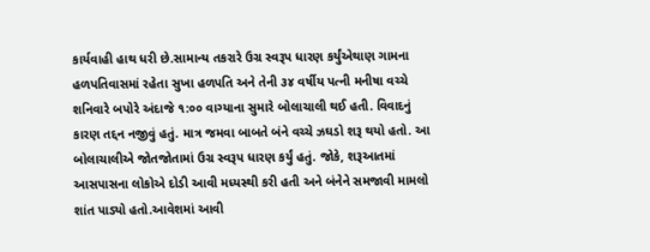કાર્યવાહી હાથ ધરી છે.સામાન્ય તકરારે ઉગ્ર સ્વરૂપ ધારણ કર્યુંએથાણ ગામના હળપતિવાસમાં રહેતા સુખા હળપતિ અને તેની ૩૪ વર્ષીય પત્ની મનીષા વચ્ચે શનિવારે બપોરે અંદાજે ૧:૦૦ વાગ્યાના સુમારે બોલાચાલી થઈ હતી. વિવાદનું કારણ તદ્દન નજીવું હતું. માત્ર જમવા બાબતે બંને વચ્ચે ઝઘડો શરૂ થયો હતો. આ બોલાચાલીએ જોતજોતામાં ઉગ્ર સ્વરૂપ ધારણ કર્યું હતું. જોકે, શરૂઆતમાં આસપાસના લોકોએ દોડી આવી મધ્યસ્થી કરી હતી અને બંનેને સમજાવી મામલો શાંત પાડ્યો હતો.આવેશમાં આવી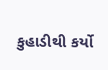કુહાડીથી કર્યો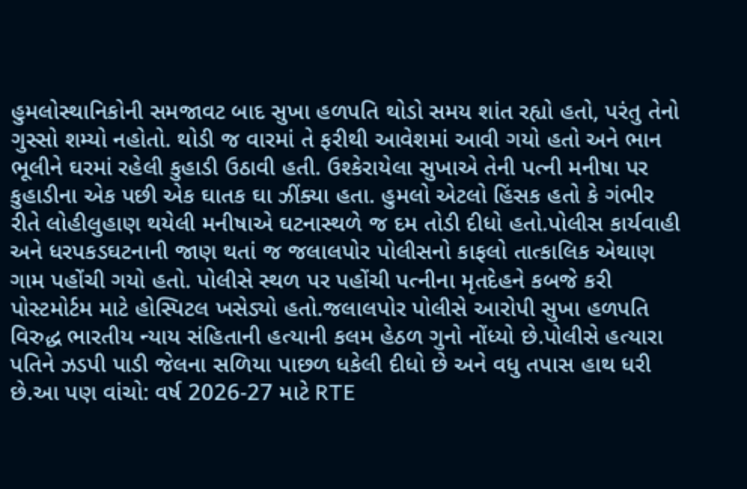હુમલોસ્થાનિકોની સમજાવટ બાદ સુખા હળપતિ થોડો સમય શાંત રહ્યો હતો, પરંતુ તેનો ગુસ્સો શમ્યો નહોતો. થોડી જ વારમાં તે ફરીથી આવેશમાં આવી ગયો હતો અને ભાન ભૂલીને ઘરમાં રહેલી કુહાડી ઉઠાવી હતી. ઉશ્કેરાયેલા સુખાએ તેની પત્ની મનીષા પર કુહાડીના એક પછી એક ઘાતક ઘા ઝીંક્યા હતા. હુમલો એટલો હિંસક હતો કે ગંભીર રીતે લોહીલુહાણ થયેલી મનીષાએ ઘટનાસ્થળે જ દમ તોડી દીધો હતો.પોલીસ કાર્યવાહી અને ધરપકડઘટનાની જાણ થતાં જ જલાલપોર પોલીસનો કાફલો તાત્કાલિક એથાણ ગામ પહોંચી ગયો હતો. પોલીસે સ્થળ પર પહોંચી પત્નીના મૃતદેહને કબજે કરી પોસ્ટમોર્ટમ માટે હોસ્પિટલ ખસેડ્યો હતો.જલાલપોર પોલીસે આરોપી સુખા હળપતિ વિરુદ્ધ ભારતીય ન્યાય સંહિતાની હત્યાની કલમ હેઠળ ગુનો નોંધ્યો છે.પોલીસે હત્યારા પતિને ઝડપી પાડી જેલના સળિયા પાછળ ધકેલી દીધો છે અને વધુ તપાસ હાથ ધરી છે.આ પણ વાંચો: વર્ષ 2026-27 માટે RTE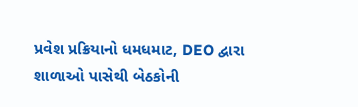પ્રવેશ પ્રક્રિયાનો ધમધમાટ, DEO દ્વારા શાળાઓ પાસેથી બેઠકોની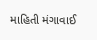માહિતી મંગાવાઈ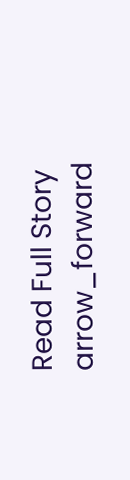Read Full Story arrow_forward